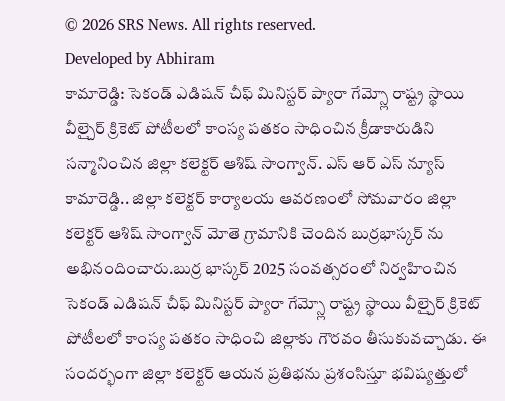© 2026 SRS News. All rights reserved.
Developed by Abhiram
కామారెడ్డి: సెకండ్ ఎడిషన్ చీఫ్ మినిస్టర్ ప్యారా గేమ్స్లో రాష్ట్ర స్థాయి వీల్చైర్ క్రికెట్ పోటీలలో కాంస్య పతకం సాధించిన క్రీడాకారుడిని సన్మానించిన జిల్లా కలెక్టర్ ఆశిష్ సాంగ్వాన్. ఎస్ ఆర్ ఎస్ న్యూస్ కామారెడ్డి.. జిల్లా కలెక్టర్ కార్యాలయ ఆవరణంలో సోమవారం జిల్లా కలెక్టర్ ఆశిష్ సాంగ్వాన్ మోతె గ్రామానికి చెందిన బుర్రభాస్కర్ ను అభినందించారు.బుర్ర భాస్కర్ 2025 సంవత్సరంలో నిర్వహించిన సెకండ్ ఎడిషన్ చీఫ్ మినిస్టర్ ప్యారా గేమ్స్లో రాష్ట్ర స్థాయి వీల్చైర్ క్రికెట్ పోటీలలో కాంస్య పతకం సాధించి జిల్లాకు గౌరవం తీసుకువచ్చాడు. ఈ సందర్భంగా జిల్లా కలెక్టర్ ఆయన ప్రతిభను ప్రశంసిస్తూ భవిష్యత్తులో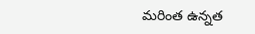మరింత ఉన్నత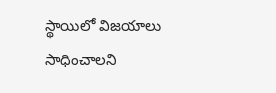స్థాయిలో విజయాలు సాధించాలని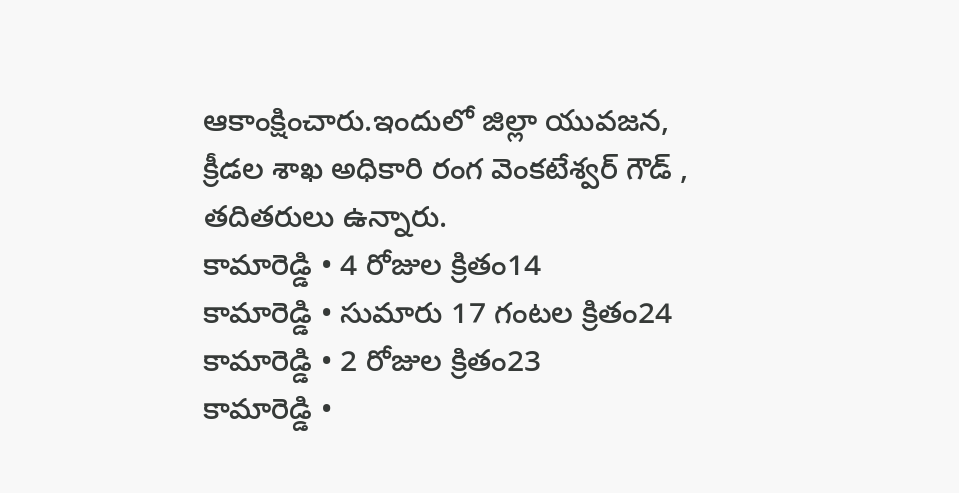ఆకాంక్షించారు.ఇందులో జిల్లా యువజన, క్రీడల శాఖ అధికారి రంగ వెంకటేశ్వర్ గౌడ్ , తదితరులు ఉన్నారు.
కామారెడ్డి • 4 రోజుల క్రితం14
కామారెడ్డి • సుమారు 17 గంటల క్రితం24
కామారెడ్డి • 2 రోజుల క్రితం23
కామారెడ్డి •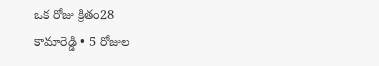ఒక రోజు క్రితం28
కామారెడ్డి • 5 రోజుల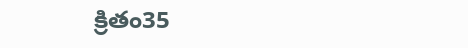క్రితం35